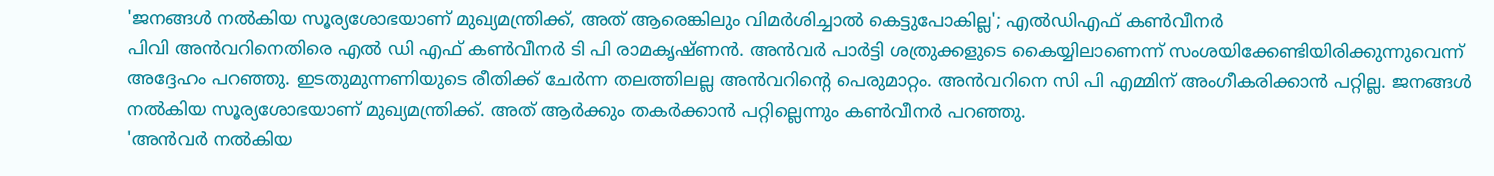'ജനങ്ങൾ നൽകിയ സൂര്യശോഭയാണ് മുഖ്യമന്ത്രിക്ക്, അത് ആരെങ്കിലും വിമർശിച്ചാൽ കെട്ടുപോകില്ല'; എൽഡിഎഫ് കൺവീനർ
പിവി അൻവറിനെതിരെ എൽ ഡി എഫ് കൺവീനർ ടി പി രാമകൃഷ്ണൻ. അൻവർ പാർട്ടി ശത്രുക്കളുടെ കൈയ്യിലാണെന്ന് സംശയിക്കേണ്ടിയിരിക്കുന്നുവെന്ന് അദ്ദേഹം പറഞ്ഞു. ഇടതുമുന്നണിയുടെ രീതിക്ക് ചേർന്ന തലത്തിലല്ല അൻവറിന്റെ പെരുമാറ്റം. അൻവറിനെ സി പി എമ്മിന് അംഗീകരിക്കാൻ പറ്റില്ല. ജനങ്ങൾ നൽകിയ സൂര്യശോഭയാണ് മുഖ്യമന്ത്രിക്ക്. അത് ആർക്കും തകർക്കാൻ പറ്റില്ലെന്നും കൺവീനർ പറഞ്ഞു.
'അൻവർ നൽകിയ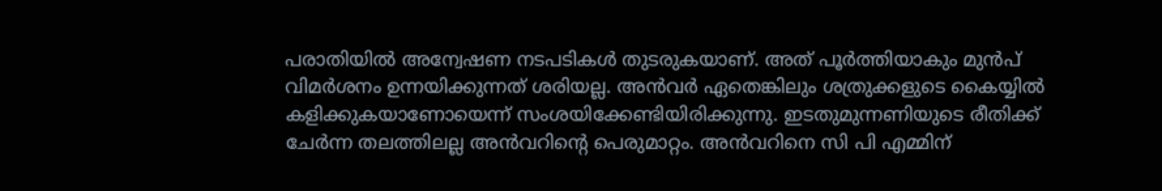പരാതിയിൽ അന്വേഷണ നടപടികൾ തുടരുകയാണ്. അത് പൂർത്തിയാകും മുൻപ് വിമർശനം ഉന്നയിക്കുന്നത് ശരിയല്ല. അൻവർ ഏതെങ്കിലും ശത്രുക്കളുടെ കൈയ്യിൽ കളിക്കുകയാണോയെന്ന് സംശയിക്കേണ്ടിയിരിക്കുന്നു. ഇടതുമുന്നണിയുടെ രീതിക്ക് ചേർന്ന തലത്തിലല്ല അൻവറിന്റെ പെരുമാറ്റം. അൻവറിനെ സി പി എമ്മിന്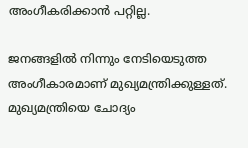അംഗീകരിക്കാൻ പറ്റില്ല.

ജനങ്ങളിൽ നിന്നും നേടിയെടുത്ത അംഗീകാരമാണ് മുഖ്യമന്ത്രിക്കുള്ളത്. മുഖ്യമന്ത്രിയെ ചോദ്യം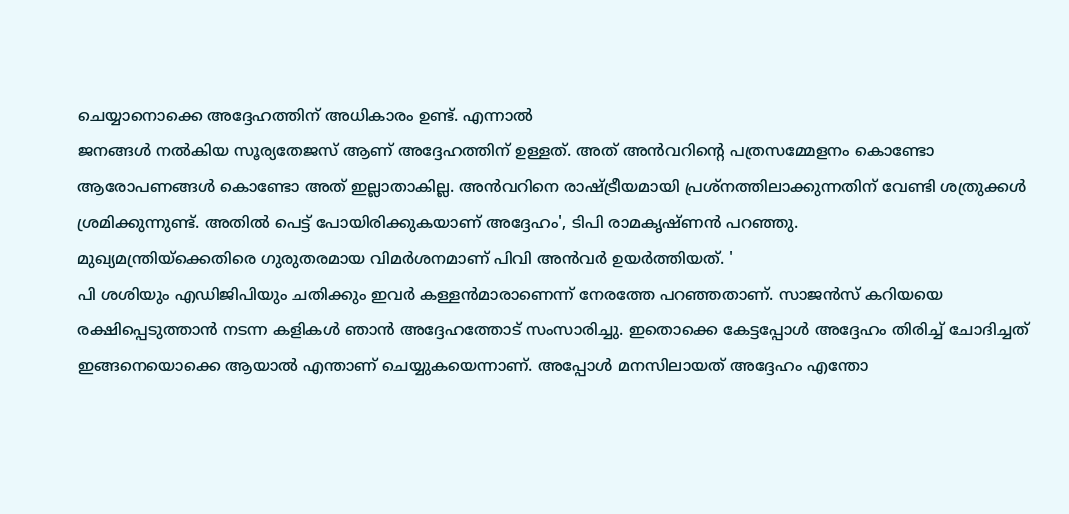ചെയ്യാനൊക്കെ അദ്ദേഹത്തിന് അധികാരം ഉണ്ട്. എന്നാൽ
ജനങ്ങൾ നൽകിയ സൂര്യതേജസ് ആണ് അദ്ദേഹത്തിന് ഉള്ളത്. അത് അൻവറിന്റെ പത്രസമ്മേളനം കൊണ്ടോ ആരോപണങ്ങൾ കൊണ്ടോ അത് ഇല്ലാതാകില്ല. അൻവറിനെ രാഷ്ട്രീയമായി പ്രശ്നത്തിലാക്കുന്നതിന് വേണ്ടി ശത്രുക്കൾ ശ്രമിക്കുന്നുണ്ട്. അതിൽ പെട്ട് പോയിരിക്കുകയാണ് അദ്ദേഹം', ടിപി രാമകൃഷ്ണൻ പറഞ്ഞു.
മുഖ്യമന്ത്രിയ്ക്കെതിരെ ഗുരുതരമായ വിമർശനമാണ് പിവി അൻവർ ഉയർത്തിയത്. '
പി ശശിയും എഡിജിപിയും ചതിക്കും ഇവർ കള്ളൻമാരാണെന്ന് നേരത്തേ പറഞ്ഞതാണ്. സാജൻസ് കറിയയെ രക്ഷിപ്പെടുത്താൻ നടന്ന കളികൾ ഞാൻ അദ്ദേഹത്തോട് സംസാരിച്ചു. ഇതൊക്കെ കേട്ടപ്പോൾ അദ്ദേഹം തിരിച്ച് ചോദിച്ചത് ഇങ്ങനെയൊക്കെ ആയാൽ എന്താണ് ചെയ്യുകയെന്നാണ്. അപ്പോൾ മനസിലായത് അദ്ദേഹം എന്തോ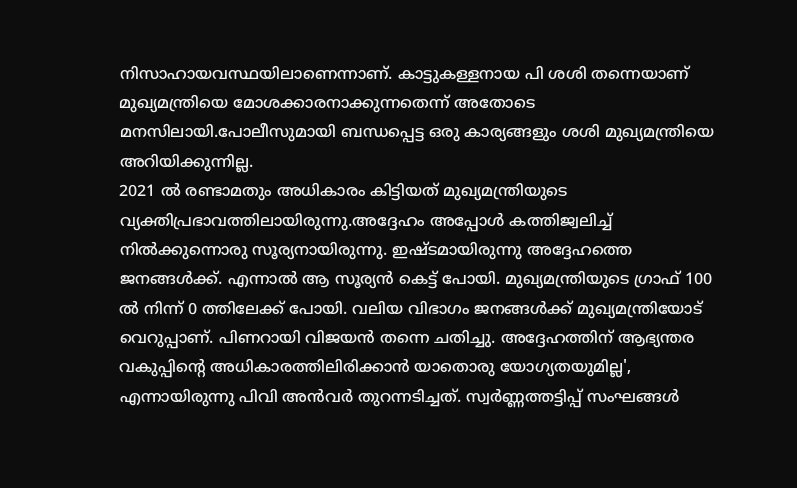നിസാഹായവസ്ഥയിലാണെന്നാണ്. കാട്ടുകള്ളനായ പി ശശി തന്നെയാണ് മുഖ്യമന്ത്രിയെ മോശക്കാരനാക്കുന്നതെന്ന് അതോടെ മനസിലായി.പോലീസുമായി ബന്ധപ്പെട്ട ഒരു കാര്യങ്ങളും ശശി മുഖ്യമന്ത്രിയെ അറിയിക്കുന്നില്ല.
2021 ൽ രണ്ടാമതും അധികാരം കിട്ടിയത് മുഖ്യമന്ത്രിയുടെ വ്യക്തിപ്രഭാവത്തിലായിരുന്നു.അദ്ദേഹം അപ്പോൾ കത്തിജ്വലിച്ച് നിൽക്കുന്നൊരു സൂര്യനായിരുന്നു. ഇഷ്ടമായിരുന്നു അദ്ദേഹത്തെ ജനങ്ങൾക്ക്. എന്നാൽ ആ സൂര്യൻ കെട്ട് പോയി. മുഖ്യമന്ത്രിയുടെ ഗ്രാഫ് 100 ൽ നിന്ന് 0 ത്തിലേക്ക് പോയി. വലിയ വിഭാഗം ജനങ്ങൾക്ക് മുഖ്യമന്ത്രിയോട് വെറുപ്പാണ്. പിണറായി വിജയൻ തന്നെ ചതിച്ചു. അദ്ദേഹത്തിന് ആഭ്യന്തര വകുപ്പിന്റെ അധികാരത്തിലിരിക്കാൻ യാതൊരു യോഗ്യതയുമില്ല', എന്നായിരുന്നു പിവി അൻവർ തുറന്നടിച്ചത്. സ്വർണ്ണത്തട്ടിപ്പ് സംഘങ്ങൾ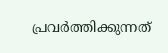പ്രവർത്തിക്കുന്നത്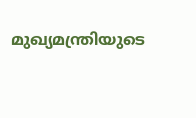മുഖ്യമന്ത്രിയുടെ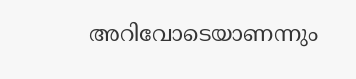അറിവോടെയാണന്നും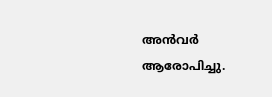അൻവർ ആരോപിച്ചു.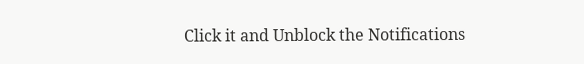Click it and Unblock the Notifications